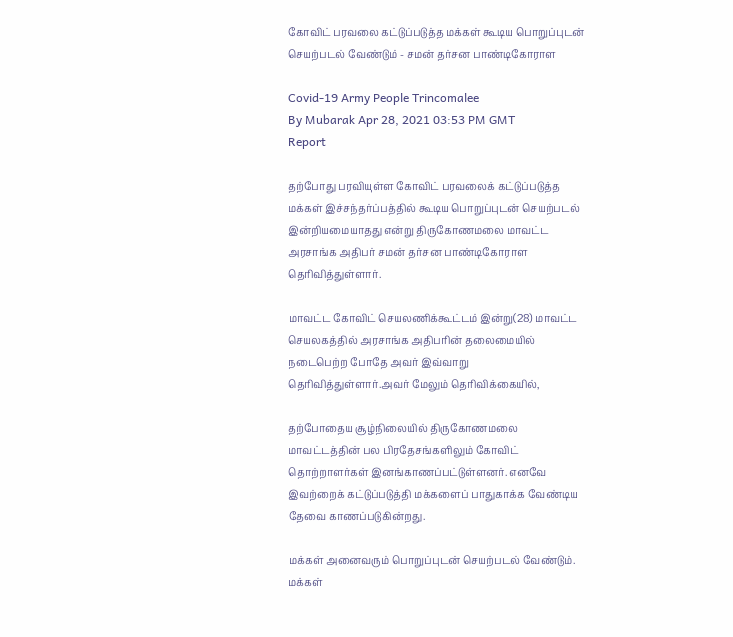கோவிட் பரவலை கட்டுப்படுத்த மக்கள் கூடிய பொறுப்புடன் செயற்படல் வேண்டும் - சமன் தர்சன பாண்டிகோராள

Covid-19 Army People Trincomalee
By Mubarak Apr 28, 2021 03:53 PM GMT
Report

தற்போது பரவியுள்ள கோவிட் பரவலைக் கட்டுப்படுத்த மக்கள் இச்சந்தர்ப்பத்தில் கூடிய பொறுப்புடன் செயற்படல் இன்றியமையாதது என்று திருகோணமலை மாவட்ட அரசாங்க அதிபர் சமன் தர்சன பாண்டிகோராள தெரிவித்துள்ளார்.

மாவட்ட கோவிட் செயலணிக்கூட்டம் இன்று(28) மாவட்ட செயலகத்தில் அரசாங்க அதிபரின் தலைமையில் நடைபெற்ற போதே அவர் இவ்வாறு தெரிவித்துள்ளார்.அவர் மேலும் தெரிவிக்கையில்,

தற்போதைய சூழ்நிலையில் திருகோணமலை மாவட்டத்தின் பல பிரதேசங்களிலும் கோவிட் தொற்றாளர்கள் இனங்காணப்பட்டுள்ளனர். எனவே இவற்றைக் கட்டுப்படுத்தி மக்களைப் பாதுகாக்க வேண்டிய தேவை காணப்படுகின்றது.

மக்கள் அனைவரும் பொறுப்புடன் செயற்படல் வேண்டும். மக்கள்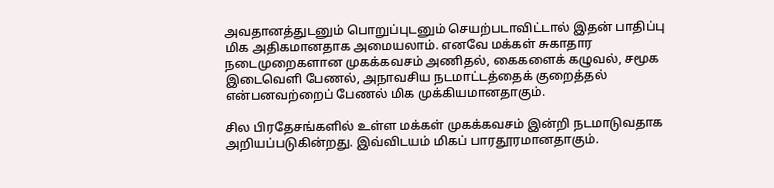அவதானத்துடனும் பொறுப்புடனும் செயற்படாவிட்டால் இதன் பாதிப்பு மிக அதிகமானதாக அமையலாம். எனவே மக்கள் சுகாதார நடைமுறைகளான முகக்கவசம் அணிதல், கைகளைக் கழுவல், சமூக இடைவெளி பேணல், அநாவசிய நடமாட்டத்தைக் குறைத்தல் என்பனவற்றைப் பேணல் மிக முக்கியமானதாகும்.

சில பிரதேசங்களில் உள்ள மக்கள் முகக்கவசம் இன்றி நடமாடுவதாக அறியப்படுகின்றது. இவ்விடயம் மிகப் பாரதூரமானதாகும்.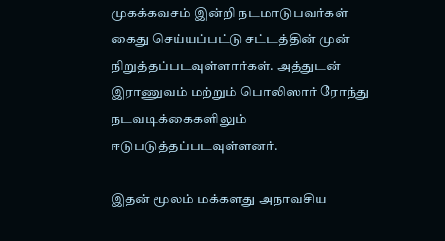முகக்கவசம் இன்றி நடமாடுபவர்கள் கைது செய்யப்பட்டு சட்டத்தின் முன் நிறுத்தப்படவுள்ளார்கள். அத்துடன் இராணுவம் மற்றும் பொலிஸார் ரோந்து நடவடிக்கைகளிலும் ஈடுபடுத்தப்படவுள்ளனர்.

இதன் மூலம் மக்களது அநாவசிய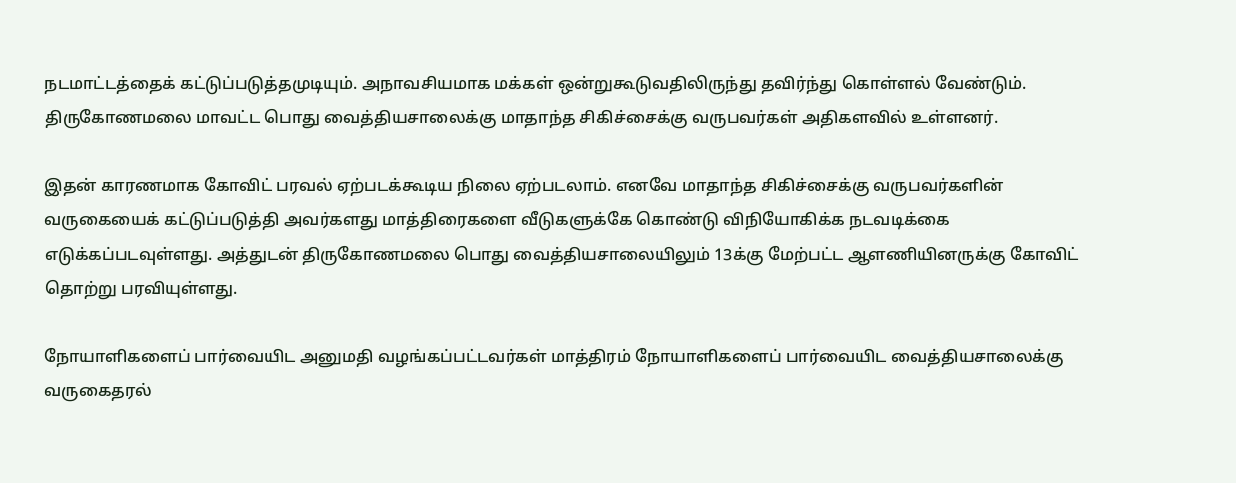நடமாட்டத்தைக் கட்டுப்படுத்தமுடியும். அநாவசியமாக மக்கள் ஒன்றுகூடுவதிலிருந்து தவிர்ந்து கொள்ளல் வேண்டும். திருகோணமலை மாவட்ட பொது வைத்தியசாலைக்கு மாதாந்த சிகிச்சைக்கு வருபவர்கள் அதிகளவில் உள்ளனர்.

இதன் காரணமாக கோவிட் பரவல் ஏற்படக்கூடிய நிலை ஏற்படலாம். எனவே மாதாந்த சிகிச்சைக்கு வருபவர்களின் வருகையைக் கட்டுப்படுத்தி அவர்களது மாத்திரைகளை வீடுகளுக்கே கொண்டு விநியோகிக்க நடவடிக்கை எடுக்கப்படவுள்ளது. அத்துடன் திருகோணமலை பொது வைத்தியசாலையிலும் 13க்கு மேற்பட்ட ஆளணியினருக்கு கோவிட் தொற்று பரவியுள்ளது.

நோயாளிகளைப் பார்வையிட அனுமதி வழங்கப்பட்டவர்கள் மாத்திரம் நோயாளிகளைப் பார்வையிட வைத்தியசாலைக்கு வருகைதரல்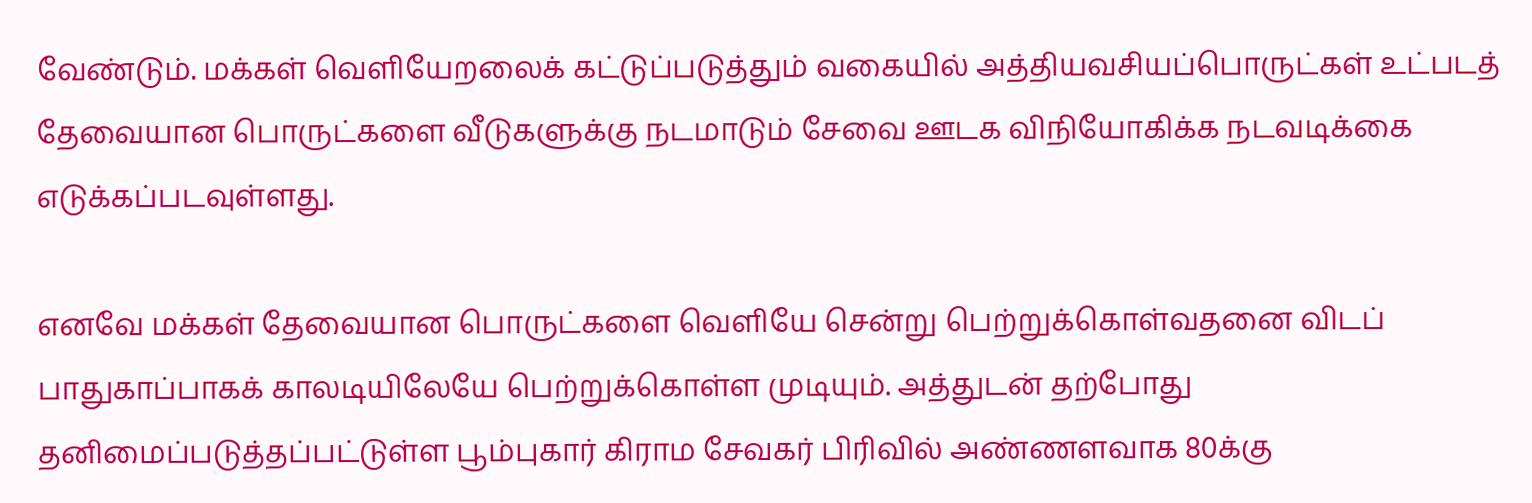வேண்டும். மக்கள் வெளியேறலைக் கட்டுப்படுத்தும் வகையில் அத்தியவசியப்பொருட்கள் உட்படத் தேவையான பொருட்களை வீடுகளுக்கு நடமாடும் சேவை ஊடக விநியோகிக்க நடவடிக்கை எடுக்கப்படவுள்ளது.

எனவே மக்கள் தேவையான பொருட்களை வெளியே சென்று பெற்றுக்கொள்வதனை விடப் பாதுகாப்பாகக் காலடியிலேயே பெற்றுக்கொள்ள முடியும். அத்துடன் தற்போது தனிமைப்படுத்தப்பட்டுள்ள பூம்புகார் கிராம சேவகர் பிரிவில் அண்ணளவாக 80க்கு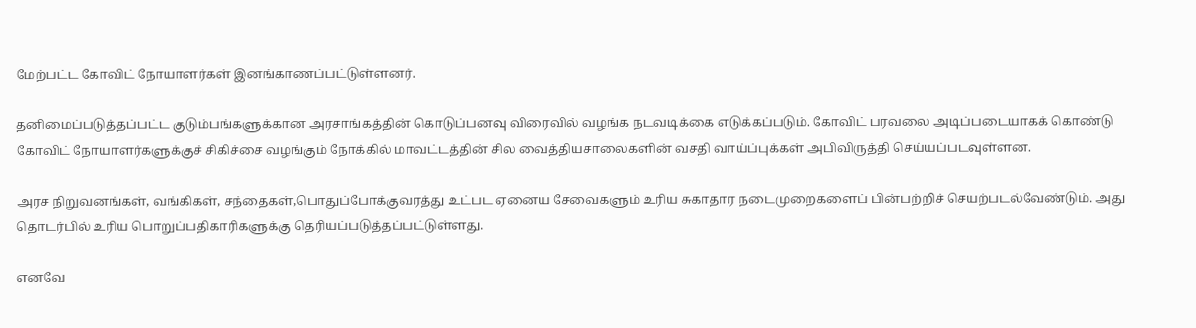மேற்பட்ட கோவிட் நோயாளர்கள் இனங்காணப்பட்டுள்ளனர்.

தனிமைப்படுத்தப்பட்ட குடும்பங்களுக்கான அரசாங்கத்தின் கொடுப்பனவு விரைவில் வழங்க நடவடிக்கை எடுக்கப்படும். கோவிட் பரவலை அடிப்படையாகக் கொண்டு கோவிட் நோயாளர்களுக்குச் சிகிச்சை வழங்கும் நோக்கில் மாவட்டத்தின் சில வைத்தியசாலைகளின் வசதி வாய்ப்புக்கள் அபிவிருத்தி செய்யப்படவுள்ளன.

அரச நிறுவனங்கள், வங்கிகள், சந்தைகள்,பொதுப்போக்குவரத்து உட்பட ஏனைய சேவைகளும் உரிய சுகாதார நடைமுறைகளைப் பின்பற்றிச் செயற்படல்வேண்டும். அது தொடர்பில் உரிய பொறுப்பதிகாரிகளுக்கு தெரியப்படுத்தப்பட்டுள்ளது.

எனவே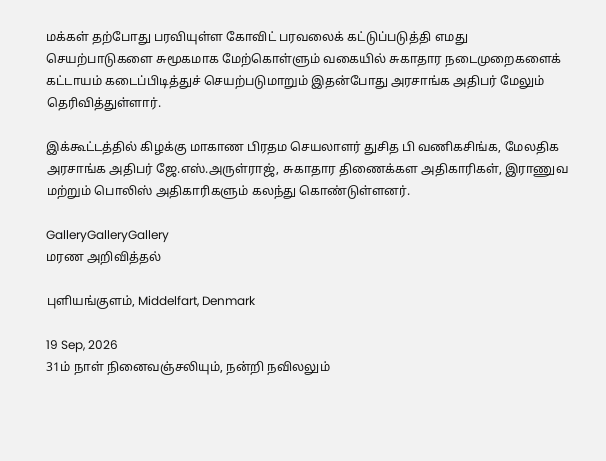மக்கள் தற்போது பரவியுள்ள கோவிட் பரவலைக் கட்டுப்படுத்தி எமது செயற்பாடுகளை சுமூகமாக மேற்கொள்ளும் வகையில் சுகாதார நடைமுறைகளைக் கட்டாயம் கடைப்பிடித்துச் செயற்படுமாறும் இதன்போது அரசாங்க அதிபர் மேலும் தெரிவித்துள்ளார்.

இக்கூட்டத்தில் கிழக்கு மாகாண பிரதம செயலாளர் துசித பி வணிகசிங்க, மேலதிக அரசாங்க அதிபர் ஜே.எஸ்.அருள்ராஜ், சுகாதார திணைக்கள அதிகாரிகள், இராணுவ மற்றும் பொலிஸ் அதிகாரிகளும் கலந்து கொண்டுள்ளனர்.

GalleryGalleryGallery
மரண அறிவித்தல்

புளியங்குளம், Middelfart, Denmark

19 Sep, 2026
31ம் நாள் நினைவஞ்சலியும், நன்றி நவிலலும்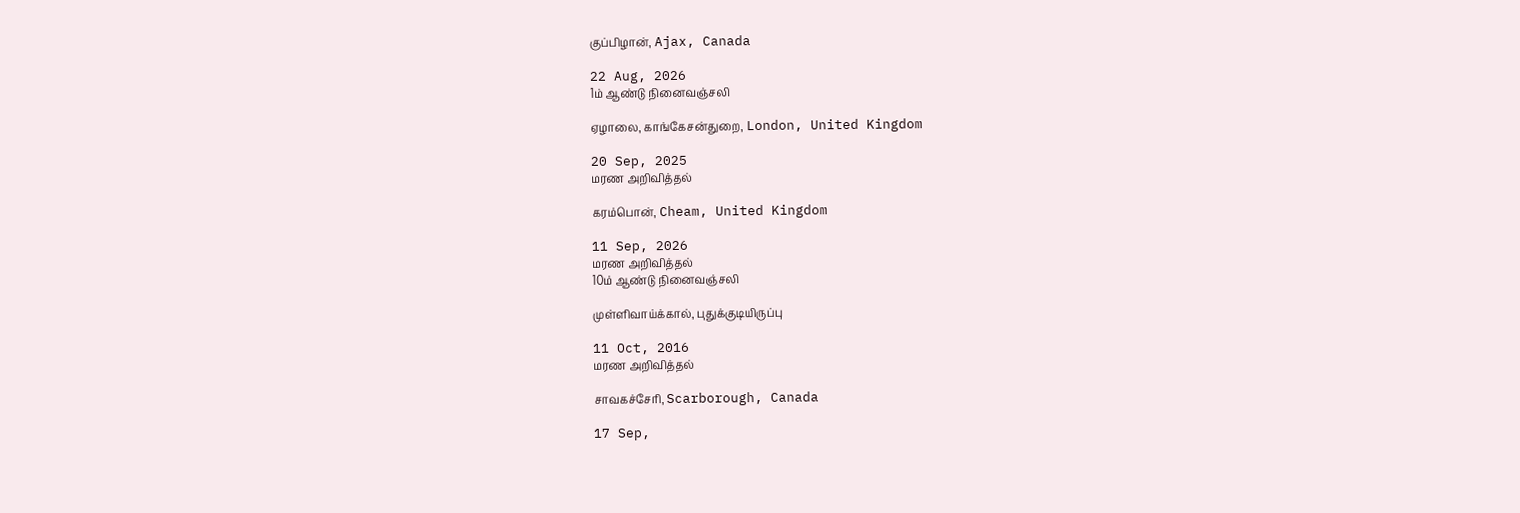குப்பிழான், Ajax, Canada

22 Aug, 2026
1ம் ஆண்டு நினைவஞ்சலி

ஏழாலை, காங்கேசன்துறை, London, United Kingdom

20 Sep, 2025
மரண அறிவித்தல்

கரம்பொன், Cheam, United Kingdom

11 Sep, 2026
மரண அறிவித்தல்
10ம் ஆண்டு நினைவஞ்சலி

முள்ளிவாய்க்கால், புதுக்குடியிருப்பு

11 Oct, 2016
மரண அறிவித்தல்

சாவகச்சேரி, Scarborough, Canada

17 Sep,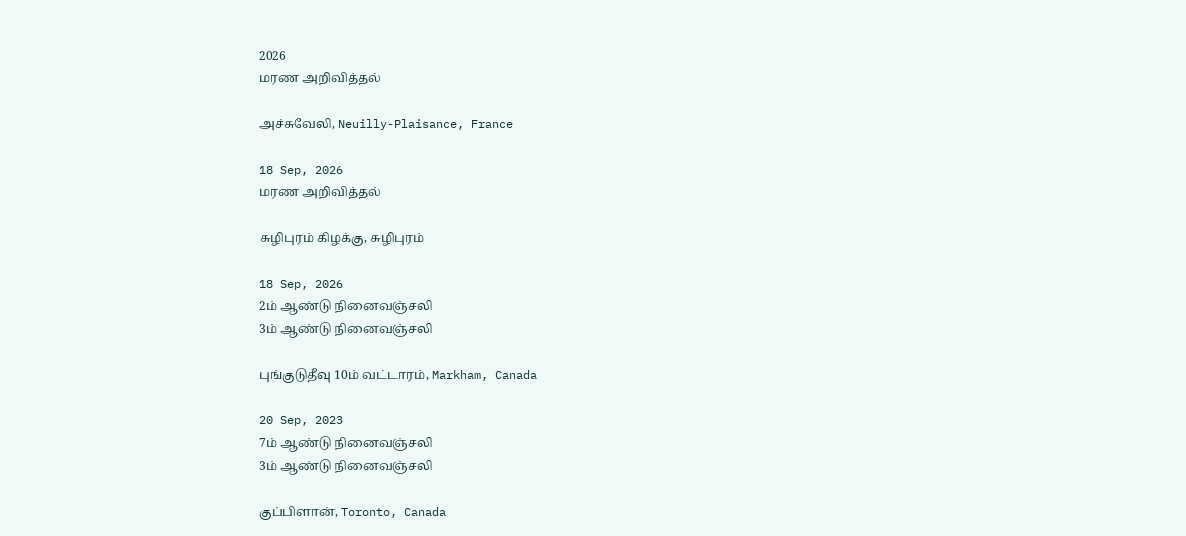2026
மரண அறிவித்தல்

அச்சுவேலி, Neuilly-Plaisance, France

18 Sep, 2026
மரண அறிவித்தல்

சுழிபுரம் கிழக்கு, சுழிபுரம்

18 Sep, 2026
2ம் ஆண்டு நினைவஞ்சலி
3ம் ஆண்டு நினைவஞ்சலி

புங்குடுதீவு 10ம் வட்டாரம், Markham, Canada

20 Sep, 2023
7ம் ஆண்டு நினைவஞ்சலி
3ம் ஆண்டு நினைவஞ்சலி

குப்பிளான், Toronto, Canada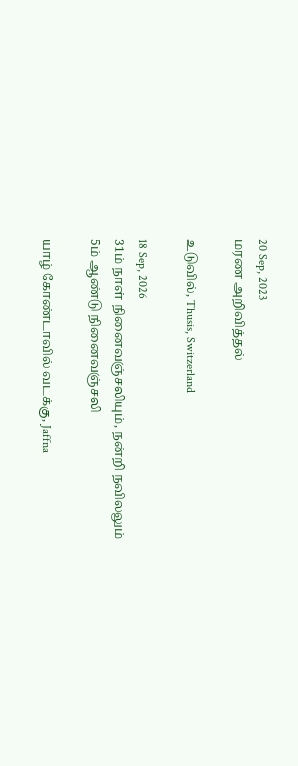20 Sep, 2023
மரண அறிவித்தல்

உடுவில், Thusis, Switzerland

18 Sep, 2026
31ம் நாள் நினைவஞ்சலியும், நன்றி நவிலலும்
5ம் ஆண்டு நினைவஞ்சலி

யாழ் கோண்டாவில் வடக்கு, Jaffna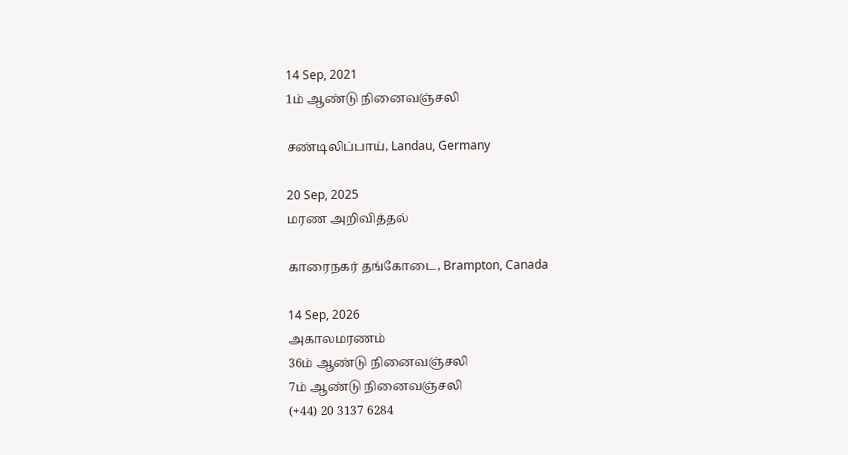14 Sep, 2021
1ம் ஆண்டு நினைவஞ்சலி

சண்டிலிப்பாய், Landau, Germany

20 Sep, 2025
மரண அறிவித்தல்

காரைநகர் தங்கோடை, Brampton, Canada

14 Sep, 2026
அகாலமரணம்
36ம் ஆண்டு நினைவஞ்சலி
7ம் ஆண்டு நினைவஞ்சலி
(+44) 20 3137 6284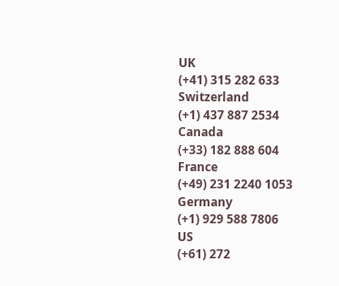UK
(+41) 315 282 633
Switzerland
(+1) 437 887 2534
Canada
(+33) 182 888 604
France
(+49) 231 2240 1053
Germany
(+1) 929 588 7806
US
(+61) 272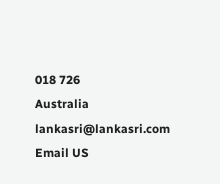018 726
Australia
lankasri@lankasri.com
Email US